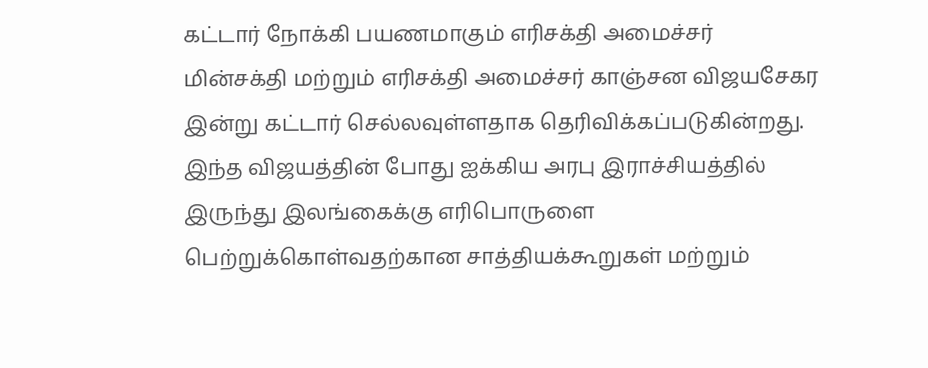கட்டார் நோக்கி பயணமாகும் எரிசக்தி அமைச்சர்
மின்சக்தி மற்றும் எரிசக்தி அமைச்சர் காஞ்சன விஜயசேகர இன்று கட்டார் செல்லவுள்ளதாக தெரிவிக்கப்படுகின்றது.
இந்த விஜயத்தின் போது ஐக்கிய அரபு இராச்சியத்தில் இருந்து இலங்கைக்கு எரிபொருளை பெற்றுக்கொள்வதற்கான சாத்தியக்கூறுகள் மற்றும்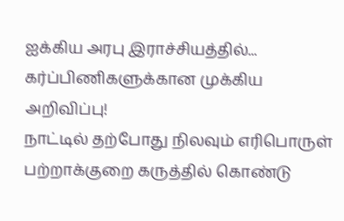ஐக்கிய அரபு இராச்சியத்தில்...
கர்ப்பிணிகளுக்கான முக்கிய அறிவிப்பு!
நாட்டில் தற்போது நிலவும் எரிபொருள் பற்றாக்குறை கருத்தில் கொண்டு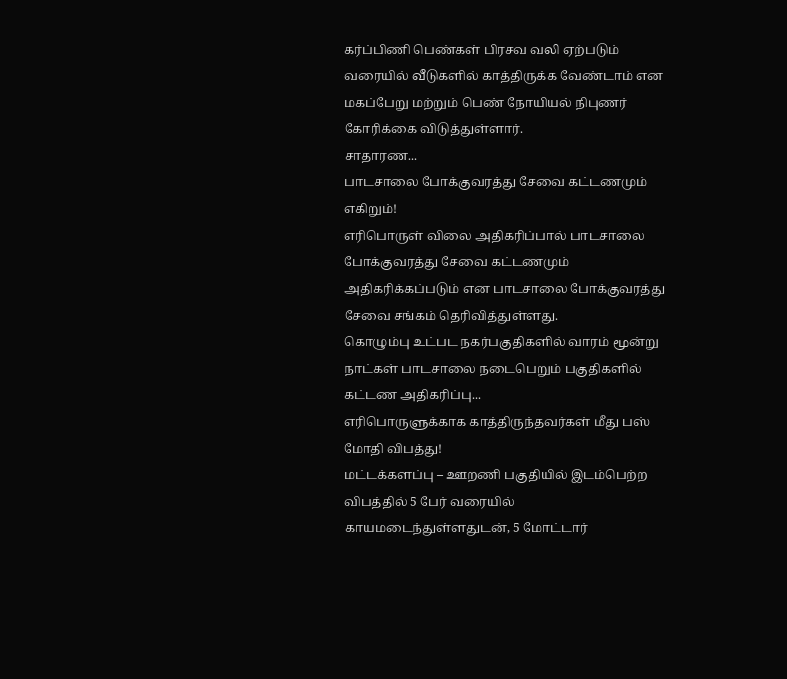கர்ப்பிணி பெண்கள் பிரசவ வலி ஏற்படும் வரையில் வீடுகளில் காத்திருக்க வேண்டாம் என மகப்பேறு மற்றும் பெண் நோயியல் நிபுணர் கோரிக்கை விடுத்துள்ளார்.
சாதாரண...
பாடசாலை போக்குவரத்து சேவை கட்டணமும் எகிறும்!
எரிபொருள் விலை அதிகரிப்பால் பாடசாலை போக்குவரத்து சேவை கட்டணமும் அதிகரிக்கப்படும் என பாடசாலை போக்குவரத்து சேவை சங்கம் தெரிவித்துள்ளது.
கொழும்பு உட்பட நகர்பகுதிகளில் வாரம் மூன்று நாட்கள் பாடசாலை நடைபெறும் பகுதிகளில் கட்டண அதிகரிப்பு...
எரிபொருளுக்காக காத்திருந்தவர்கள் மீது பஸ் மோதி விபத்து!
மட்டக்களப்பு – ஊறணி பகுதியில் இடம்பெற்ற விபத்தில் 5 பேர் வரையில் காயமடைந்துள்ளதுடன், 5 மோட்டார்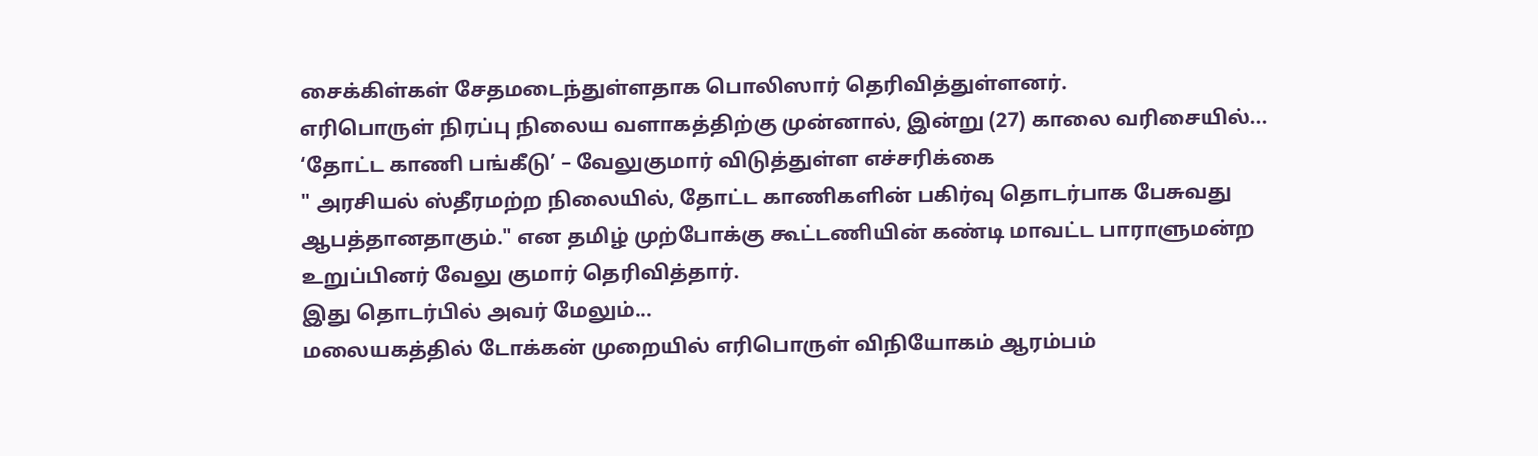சைக்கிள்கள் சேதமடைந்துள்ளதாக பொலிஸார் தெரிவித்துள்ளனர்.
எரிபொருள் நிரப்பு நிலைய வளாகத்திற்கு முன்னால், இன்று (27) காலை வரிசையில்...
‘தோட்ட காணி பங்கீடு’ – வேலுகுமார் விடுத்துள்ள எச்சரிக்கை
" அரசியல் ஸ்தீரமற்ற நிலையில், தோட்ட காணிகளின் பகிர்வு தொடர்பாக பேசுவது ஆபத்தானதாகும்." என தமிழ் முற்போக்கு கூட்டணியின் கண்டி மாவட்ட பாராளுமன்ற உறுப்பினர் வேலு குமார் தெரிவித்தார்.
இது தொடர்பில் அவர் மேலும்...
மலையகத்தில் டோக்கன் முறையில் எரிபொருள் விநியோகம் ஆரம்பம்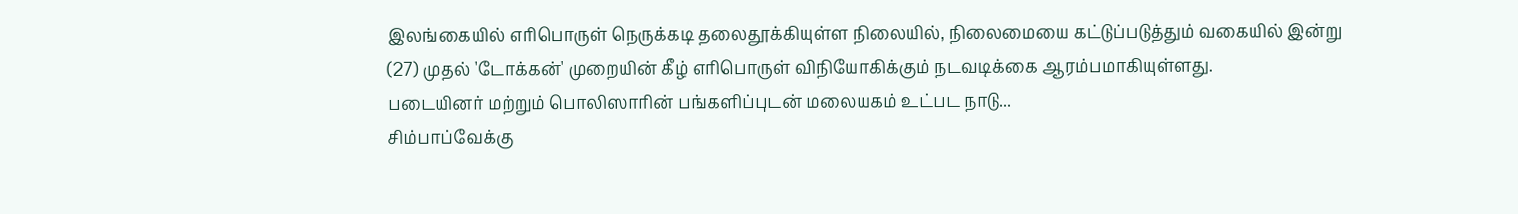இலங்கையில் எரிபொருள் நெருக்கடி தலைதூக்கியுள்ள நிலையில், நிலைமையை கட்டுப்படுத்தும் வகையில் இன்று (27) முதல் 'டோக்கன்' முறையின் கீழ் எரிபொருள் விநியோகிக்கும் நடவடிக்கை ஆரம்பமாகியுள்ளது.
படையினர் மற்றும் பொலிஸாரின் பங்களிப்புடன் மலையகம் உட்பட நாடு...
சிம்பாப்வேக்கு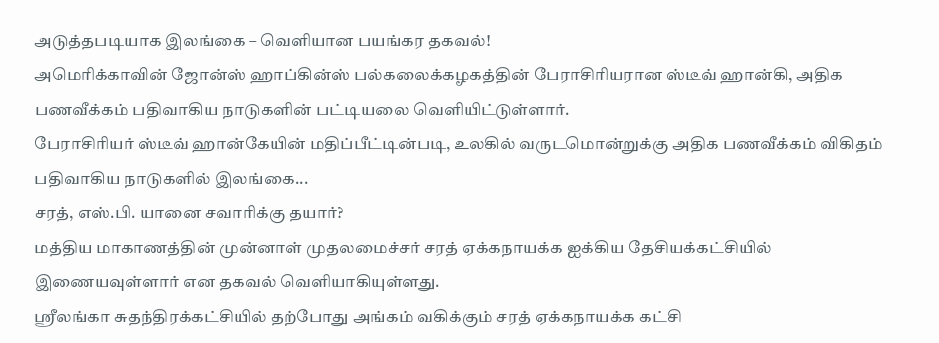அடுத்தபடியாக இலங்கை – வெளியான பயங்கர தகவல்!
அமெரிக்காவின் ஜோன்ஸ் ஹாப்கின்ஸ் பல்கலைக்கழகத்தின் பேராசிரியரான ஸ்டீவ் ஹான்கி, அதிக பணவீக்கம் பதிவாகிய நாடுகளின் பட்டியலை வெளியிட்டுள்ளார்.
பேராசிரியர் ஸ்டீவ் ஹான்கேயின் மதிப்பீட்டின்படி, உலகில் வருடமொன்றுக்கு அதிக பணவீக்கம் விகிதம் பதிவாகிய நாடுகளில் இலங்கை...
சரத், எஸ்.பி. யானை சவாரிக்கு தயார்?
மத்திய மாகாணத்தின் முன்னாள் முதலமைச்சர் சரத் ஏக்கநாயக்க ஐக்கிய தேசியக்கட்சியில் இணையவுள்ளார் என தகவல் வெளியாகியுள்ளது.
ஶ்ரீலங்கா சுதந்திரக்கட்சியில் தற்போது அங்கம் வகிக்கும் சரத் ஏக்கநாயக்க கட்சி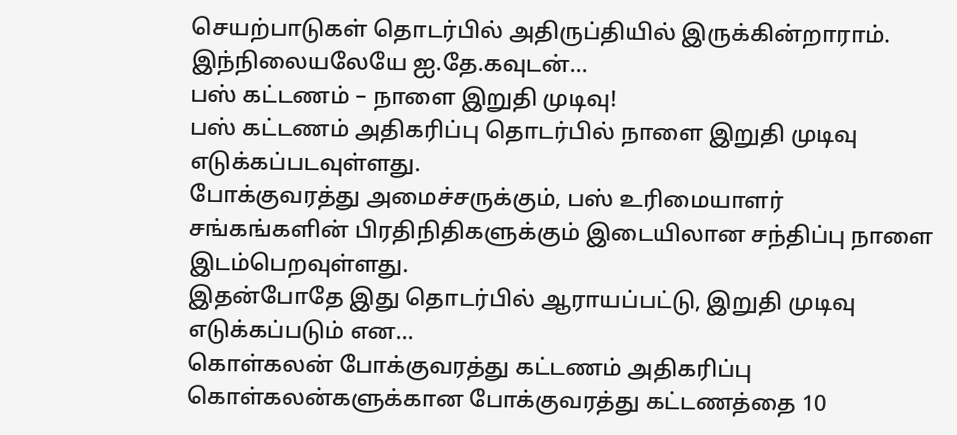செயற்பாடுகள் தொடர்பில் அதிருப்தியில் இருக்கின்றாராம்.
இந்நிலையலேயே ஐ.தே.கவுடன்...
பஸ் கட்டணம் – நாளை இறுதி முடிவு!
பஸ் கட்டணம் அதிகரிப்பு தொடர்பில் நாளை இறுதி முடிவு எடுக்கப்படவுள்ளது.
போக்குவரத்து அமைச்சருக்கும், பஸ் உரிமையாளர் சங்கங்களின் பிரதிநிதிகளுக்கும் இடையிலான சந்திப்பு நாளை இடம்பெறவுள்ளது.
இதன்போதே இது தொடர்பில் ஆராயப்பட்டு, இறுதி முடிவு எடுக்கப்படும் என...
கொள்கலன் போக்குவரத்து கட்டணம் அதிகரிப்பு
கொள்கலன்களுக்கான போக்குவரத்து கட்டணத்தை 10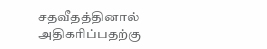சதவீதத்தினால் அதிகரிப்பதற்கு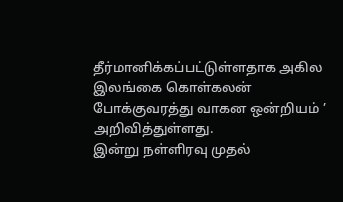தீர்மானிக்கப்பட்டுள்ளதாக அகில இலங்கை கொள்கலன் போக்குவரத்து வாகன ஒன்றியம் ’ அறிவித்துள்ளது.
இன்று நள்ளிரவு முதல்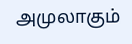அமுலாகும்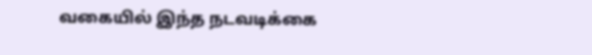வகையில் இந்த நடவடிக்கை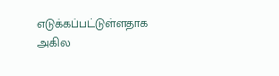எடுக்கப்பட்டுள்ளதாக அகில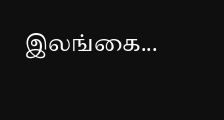இலங்கை...